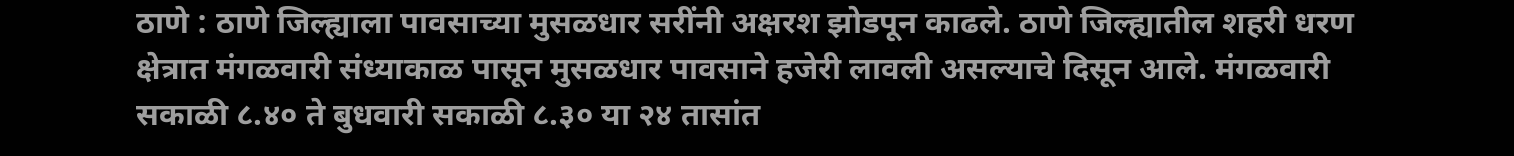ठाणे : ठाणे जिल्ह्याला पावसाच्या मुसळधार सरींनी अक्षरश झोडपून काढले. ठाणे जिल्ह्यातील शहरी धरण क्षेत्रात मंगळवारी संध्याकाळ पासून मुसळधार पावसाने हजेरी लावली असल्याचे दिसून आले. मंगळवारी सकाळी ८.४० ते बुधवारी सकाळी ८.३० या २४ तासांत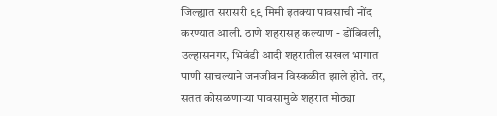जिल्ह्यात सरासरी ९९ मिमी इतक्या पावसाची नोंद करण्यात आली. ठाणे शहरासह कल्याण - डोंबिवली, उल्हासनगर, भिवंडी आदी शहरातील सखल भागात पाणी साचल्याने जनजीवन विस्कळीत झाले होते. तर, सतत कोसळणाऱ्या पावसामुळे शहरात मोठ्या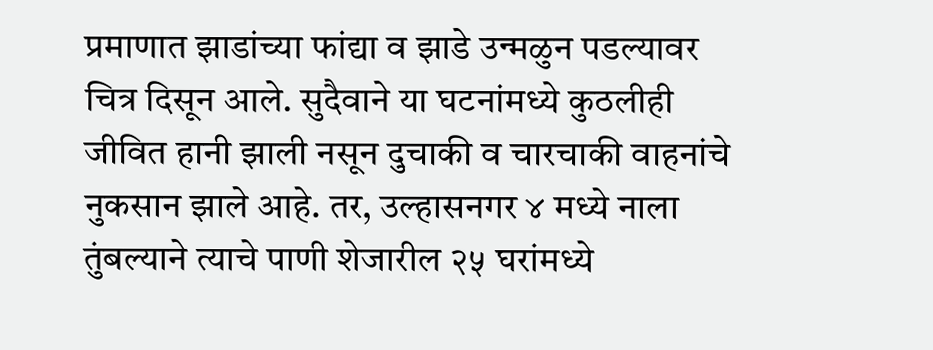प्रमाणात झाडांच्या फांद्या व झाडे उन्मळुन पडल्यावर चित्र दिसून आले. सुदैवाने या घटनांमध्ये कुठलीही जीवित हानी झाली नसून दुचाकी व चारचाकी वाहनांचे नुकसान झाले आहे. तर, उल्हासनगर ४ मध्ये नाला तुंबल्याने त्याचे पाणी शेजारील २५ घरांमध्ये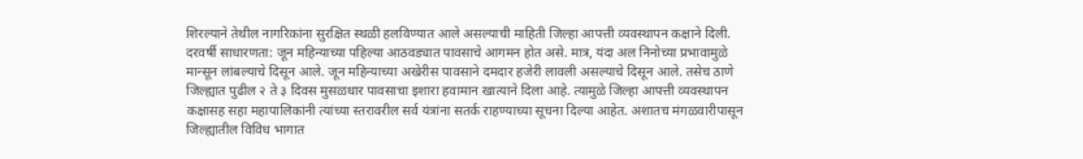शिरल्याने तेथील नागरिकांना सुरक्षित स्थळी हलविण्यात आले असल्याची माहिती जिल्हा आपत्ती व्यवस्थापन कक्षाने दिली.
दरवर्षी साधारणता: जून महिन्याच्या पहिल्या आठवड्यात पावसाचे आगमन होत असे. मात्र, यंदा अल निनोच्या प्रभावामुळे मान्सून लांबल्याचे दिसून आले. जून महिन्याच्या अखेरीस पावसाने दमदार हजेरी लावली असल्याचे दिसून आले. तसेच ठाणे जिल्ह्यात पुढील २ ते ३ दिवस मुसळधार पावसाचा इशारा हवामान खात्याने दिला आहे. त्यामुळे जिल्हा आपत्ती व्यवस्थापन कक्षासह सहा महापालिकांनी त्यांच्या स्तरावरील सर्व यंत्रांना सतर्क राहण्याच्या सूचना दिल्या आहेत. अशातच मंगळवारीपासून जिल्ह्यातील विविध भागात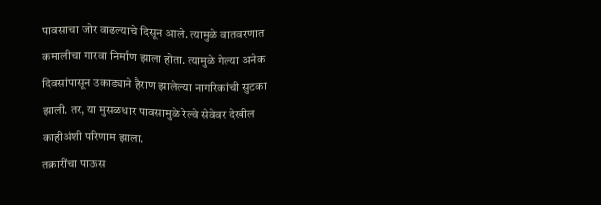पावसाचा जोर वाढल्याचे दिसून आले. त्यामुळे वातवरणात कमालीचा गारवा निर्माण झाला होता. त्यामुळे गेल्या अनेक दिवसांपासून उकाड्याने हैराण झालेल्या नागरिकांची सुटका झाली. तर, या मुसळधार पावसामुळे रेल्वे सेवेवर देखील काहीअंशी परिणाम झाला.
तक्रारींचा पाऊस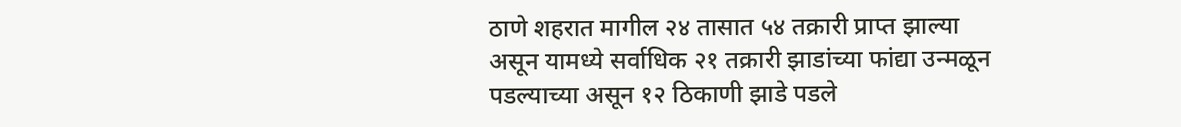ठाणे शहरात मागील २४ तासात ५४ तक्रारी प्राप्त झाल्या असून यामध्ये सर्वाधिक २१ तक्रारी झाडांच्या फांद्या उन्मळून पडल्याच्या असून १२ ठिकाणी झाडे पडले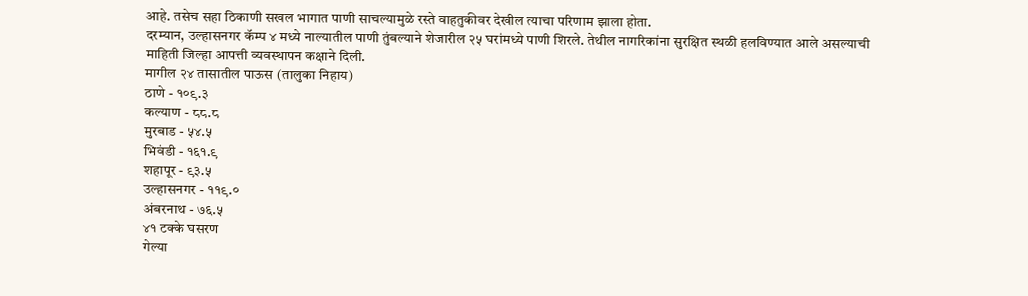आहे. तसेच सहा ठिकाणी सखल भागात पाणी साचल्यामुळे रस्ते वाहतुकीवर देखील त्याचा परिणाम झाला होता.
दरम्यान, उल्हासनगर कॅम्प ४ मध्ये नाल्यातील पाणी तुंबल्याने शेजारील २५ घरांमध्ये पाणी शिरले. तेथील नागरिकांना सुरक्षित स्थळी हलविण्यात आले असल्याची माहिती जिल्हा आपत्ती व्यवस्थापन कक्षाने दिली.
मागील २४ तासातील पाऊस (तालुका निहाय)
ठाणे - १०९.३
कल्याण - ८८.८
मुरबाड - ५४.५
भिवंडी - १६१.९
शहापूर - ९३.५
उल्हासनगर - ११९.०
अंबरनाथ - ७६.५
४१ टक्के घसरण
गेल्या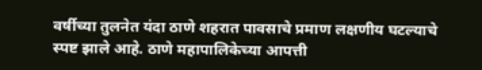वर्षीच्या तुलनेत यंदा ठाणे शहरात पावसाचे प्रमाण लक्षणीय घटल्याचे स्पष्ट झाले आहे. ठाणे महापालिकेच्या आपत्ती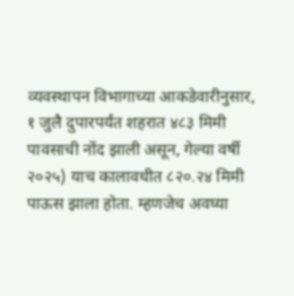व्यवस्थापन विभागाच्या आकडेवारीनुसार, १ जुलै दुपारपर्यंत शहरात ४८३ मिमी पावसाची नोंद झाली असून, गेल्या वर्षी २०२५) याच कालावधीत ८२०.२४ मिमी पाऊस झाला होता. म्हणजेच अवघ्या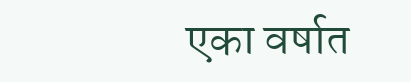एका वर्षात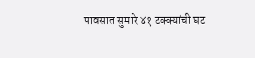पावसात सुमारे ४१ टक्क्यांची घट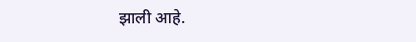झाली आहे.